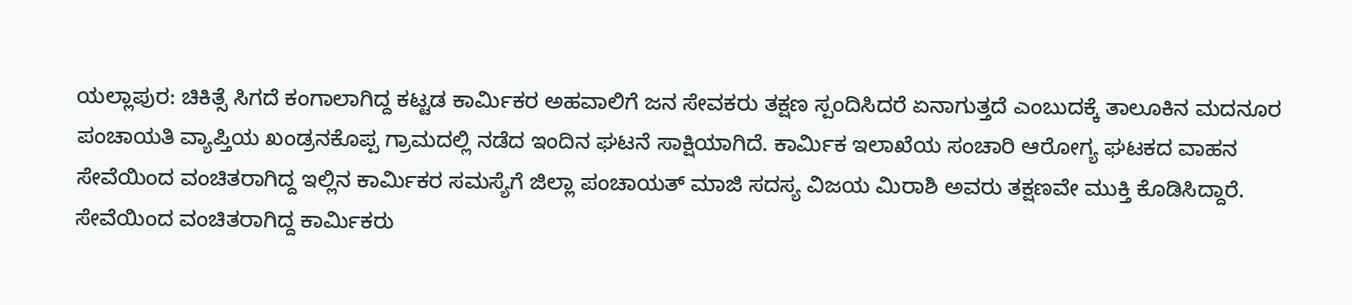ಯಲ್ಲಾಪುರ: ಚಿಕಿತ್ಸೆ ಸಿಗದೆ ಕಂಗಾಲಾಗಿದ್ದ ಕಟ್ಟಡ ಕಾರ್ಮಿಕರ ಅಹವಾಲಿಗೆ ಜನ ಸೇವಕರು ತಕ್ಷಣ ಸ್ಪಂದಿಸಿದರೆ ಏನಾಗುತ್ತದೆ ಎಂಬುದಕ್ಕೆ ತಾಲೂಕಿನ ಮದನೂರ ಪಂಚಾಯತಿ ವ್ಯಾಪ್ತಿಯ ಖಂಡ್ರನಕೊಪ್ಪ ಗ್ರಾಮದಲ್ಲಿ ನಡೆದ ಇಂದಿನ ಘಟನೆ ಸಾಕ್ಷಿಯಾಗಿದೆ. ಕಾರ್ಮಿಕ ಇಲಾಖೆಯ ಸಂಚಾರಿ ಆರೋಗ್ಯ ಘಟಕದ ವಾಹನ ಸೇವೆಯಿಂದ ವಂಚಿತರಾಗಿದ್ದ ಇಲ್ಲಿನ ಕಾರ್ಮಿಕರ ಸಮಸ್ಯೆಗೆ ಜಿಲ್ಲಾ ಪಂಚಾಯತ್ ಮಾಜಿ ಸದಸ್ಯ ವಿಜಯ ಮಿರಾಶಿ ಅವರು ತಕ್ಷಣವೇ ಮುಕ್ತಿ ಕೊಡಿಸಿದ್ದಾರೆ. ಸೇವೆಯಿಂದ ವಂಚಿತರಾಗಿದ್ದ ಕಾರ್ಮಿಕರು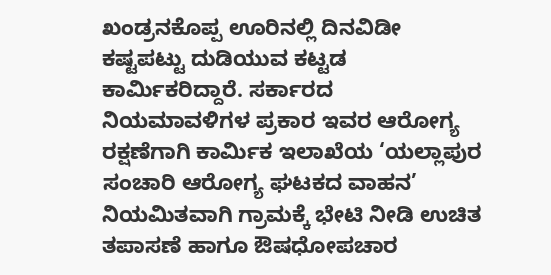ಖಂಡ್ರನಕೊಪ್ಪ ಊರಿನಲ್ಲಿ ದಿನವಿಡೀ ಕಷ್ಟಪಟ್ಟು ದುಡಿಯುವ ಕಟ್ಟಡ ಕಾರ್ಮಿಕರಿದ್ದಾರೆ. ಸರ್ಕಾರದ ನಿಯಮಾವಳಿಗಳ ಪ್ರಕಾರ ಇವರ ಆರೋಗ್ಯ ರಕ್ಷಣೆಗಾಗಿ ಕಾರ್ಮಿಕ ಇಲಾಖೆಯ ‘ಯಲ್ಲಾಪುರ ಸಂಚಾರಿ ಆರೋಗ್ಯ ಘಟಕದ ವಾಹನ’ ನಿಯಮಿತವಾಗಿ ಗ್ರಾಮಕ್ಕೆ ಭೇಟಿ ನೀಡಿ ಉಚಿತ ತಪಾಸಣೆ ಹಾಗೂ ಔಷಧೋಪಚಾರ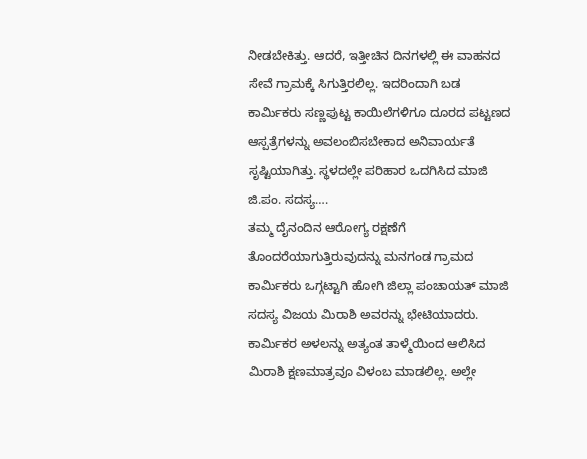ನೀಡಬೇಕಿತ್ತು. ಆದರೆ, ಇತ್ತೀಚಿನ ದಿನಗಳಲ್ಲಿ ಈ ವಾಹನದ ಸೇವೆ ಗ್ರಾಮಕ್ಕೆ ಸಿಗುತ್ತಿರಲಿಲ್ಲ. ಇದರಿಂದಾಗಿ ಬಡ ಕಾರ್ಮಿಕರು ಸಣ್ಣಪುಟ್ಟ ಕಾಯಿಲೆಗಳಿಗೂ ದೂರದ ಪಟ್ಟಣದ ಆಸ್ಪತ್ರೆಗಳನ್ನು ಅವಲಂಬಿಸಬೇಕಾದ ಅನಿವಾರ್ಯತೆ ಸೃಷ್ಟಿಯಾಗಿತ್ತು. ಸ್ಥಳದಲ್ಲೇ ಪರಿಹಾರ ಒದಗಿಸಿದ ಮಾಜಿ ಜಿ.ಪಂ. ಸದಸ್ಯ….
ತಮ್ಮ ದೈನಂದಿನ ಆರೋಗ್ಯ ರಕ್ಷಣೆಗೆ ತೊಂದರೆಯಾಗುತ್ತಿರುವುದನ್ನು ಮನಗಂಡ ಗ್ರಾಮದ ಕಾರ್ಮಿಕರು ಒಗ್ಗಟ್ಟಾಗಿ ಹೋಗಿ ಜಿಲ್ಲಾ ಪಂಚಾಯತ್ ಮಾಜಿ ಸದಸ್ಯ ವಿಜಯ ಮಿರಾಶಿ ಅವರನ್ನು ಭೇಟಿಯಾದರು. ಕಾರ್ಮಿಕರ ಅಳಲನ್ನು ಅತ್ಯಂತ ತಾಳ್ಮೆಯಿಂದ ಆಲಿಸಿದ ಮಿರಾಶಿ ಕ್ಷಣಮಾತ್ರವೂ ವಿಳಂಬ ಮಾಡಲಿಲ್ಲ. ಅಲ್ಲೇ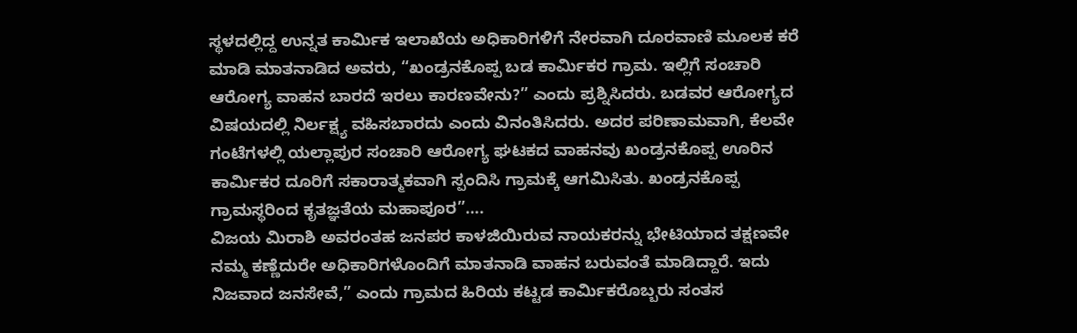ಸ್ಥಳದಲ್ಲಿದ್ದ ಉನ್ನತ ಕಾರ್ಮಿಕ ಇಲಾಖೆಯ ಅಧಿಕಾರಿಗಳಿಗೆ ನೇರವಾಗಿ ದೂರವಾಣಿ ಮೂಲಕ ಕರೆ ಮಾಡಿ ಮಾತನಾಡಿದ ಅವರು, “ಖಂಡ್ರನಕೊಪ್ಪ ಬಡ ಕಾರ್ಮಿಕರ ಗ್ರಾಮ. ಇಲ್ಲಿಗೆ ಸಂಚಾರಿ ಆರೋಗ್ಯ ವಾಹನ ಬಾರದೆ ಇರಲು ಕಾರಣವೇನು?” ಎಂದು ಪ್ರಶ್ನಿಸಿದರು. ಬಡವರ ಆರೋಗ್ಯದ ವಿಷಯದಲ್ಲಿ ನಿರ್ಲಕ್ಷ್ಯ ವಹಿಸಬಾರದು ಎಂದು ವಿನಂತಿಸಿದರು. ಅದರ ಪರಿಣಾಮವಾಗಿ, ಕೆಲವೇ ಗಂಟೆಗಳಲ್ಲಿ ಯಲ್ಲಾಪುರ ಸಂಚಾರಿ ಆರೋಗ್ಯ ಘಟಕದ ವಾಹನವು ಖಂಡ್ರನಕೊಪ್ಪ ಊರಿನ ಕಾರ್ಮಿಕರ ದೂರಿಗೆ ಸಕಾರಾತ್ಮಕವಾಗಿ ಸ್ಪಂದಿಸಿ ಗ್ರಾಮಕ್ಕೆ ಆಗಮಿಸಿತು. ಖಂಡ್ರನಕೊಪ್ಪ ಗ್ರಾಮಸ್ಥರಿಂದ ಕೃತಜ್ಞತೆಯ ಮಹಾಪೂರ”….
ವಿಜಯ ಮಿರಾಶಿ ಅವರಂತಹ ಜನಪರ ಕಾಳಜಿಯಿರುವ ನಾಯಕರನ್ನು ಭೇಟಿಯಾದ ತಕ್ಷಣವೇ ನಮ್ಮ ಕಣ್ಣೆದುರೇ ಅಧಿಕಾರಿಗಳೊಂದಿಗೆ ಮಾತನಾಡಿ ವಾಹನ ಬರುವಂತೆ ಮಾಡಿದ್ದಾರೆ. ಇದು ನಿಜವಾದ ಜನಸೇವೆ,” ಎಂದು ಗ್ರಾಮದ ಹಿರಿಯ ಕಟ್ಟಡ ಕಾರ್ಮಿಕರೊಬ್ಬರು ಸಂತಸ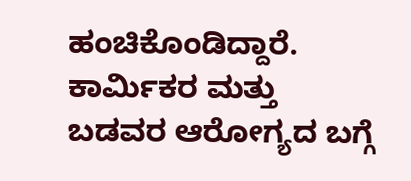ಹಂಚಿಕೊಂಡಿದ್ದಾರೆ. ಕಾರ್ಮಿಕರ ಮತ್ತು ಬಡವರ ಆರೋಗ್ಯದ ಬಗ್ಗೆ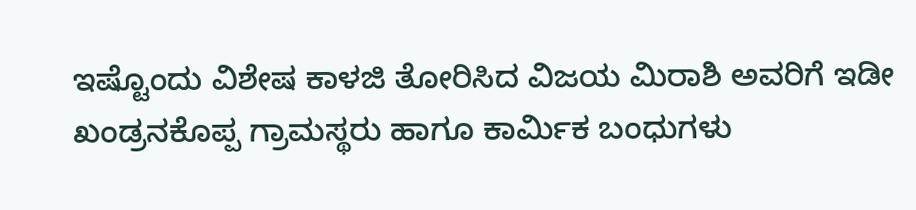ಇಷ್ಟೊಂದು ವಿಶೇಷ ಕಾಳಜಿ ತೋರಿಸಿದ ವಿಜಯ ಮಿರಾಶಿ ಅವರಿಗೆ ಇಡೀ ಖಂಡ್ರನಕೊಪ್ಪ ಗ್ರಾಮಸ್ಥರು ಹಾಗೂ ಕಾರ್ಮಿಕ ಬಂಧುಗಳು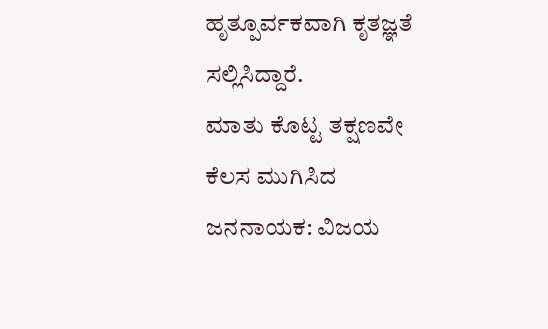ಹೃತ್ಪೂರ್ವಕವಾಗಿ ಕೃತಜ್ಞತೆ ಸಲ್ಲಿಸಿದ್ದಾರೆ.
ಮಾತು ಕೊಟ್ಟ ತಕ್ಷಣವೇ ಕೆಲಸ ಮುಗಿಸಿದ ಜನನಾಯಕ: ವಿಜಯ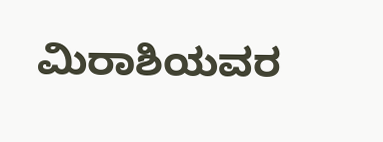ಮಿರಾಶಿಯವರ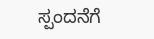ಸ್ಪಂದನೆಗೆ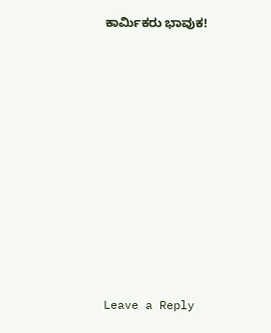ಕಾರ್ಮಿಕರು ಭಾವುಕ!














Leave a Reply